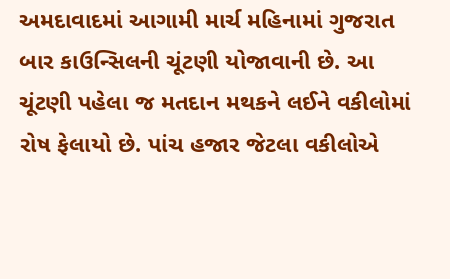અમદાવાદમાં આગામી માર્ચ મહિનામાં ગુજરાત બાર કાઉન્સિલની ચૂંટણી યોજાવાની છે. આ ચૂંટણી પહેલા જ મતદાન મથકને લઈને વકીલોમાં રોષ ફેલાયો છે. પાંચ હજાર જેટલા વકીલોએ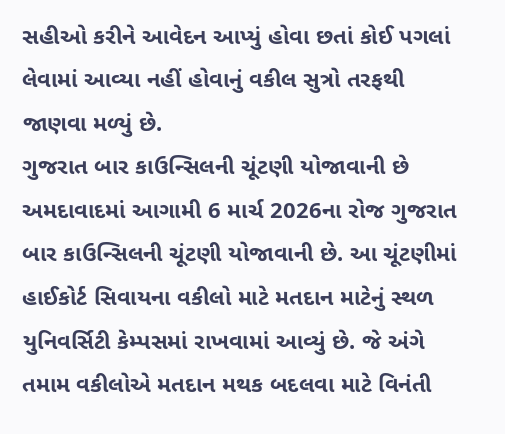સહીઓ કરીને આવેદન આપ્યું હોવા છતાં કોઈ પગલાં લેવામાં આવ્યા નહીં હોવાનું વકીલ સુત્રો તરફથી જાણવા મળ્યું છે.
ગુજરાત બાર કાઉન્સિલની ચૂંટણી યોજાવાની છે
અમદાવાદમાં આગામી 6 માર્ચ 2026ના રોજ ગુજરાત બાર કાઉન્સિલની ચૂંટણી યોજાવાની છે. આ ચૂંટણીમાં હાઈકોર્ટ સિવાયના વકીલો માટે મતદાન માટેનું સ્થળ યુનિવર્સિટી કેમ્પસમાં રાખવામાં આવ્યું છે. જે અંગે તમામ વકીલોએ મતદાન મથક બદલવા માટે વિનંતી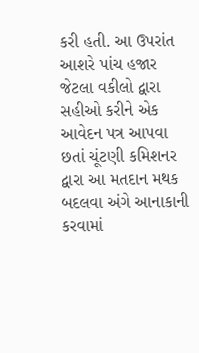કરી હતી. આ ઉપરાંત આશરે પાંચ હજાર જેટલા વકીલો દ્વારા સહીઓ કરીને એક આવેદન પત્ર આપવા છતાં ચૂંટણી કમિશનર દ્વારા આ મતદાન મથક બદલવા અંગે આનાકાની કરવામાં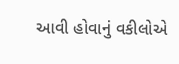આવી હોવાનું વકીલોએ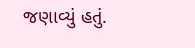જણાવ્યું હતું.